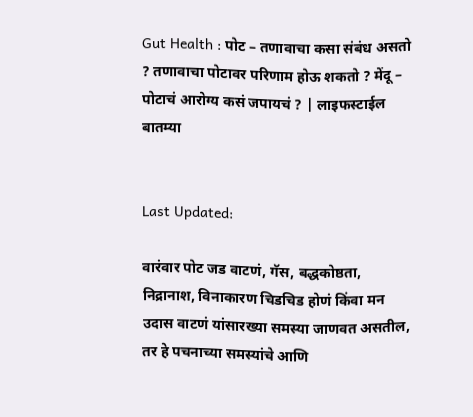Gut Health : पोट – तणावाचा कसा संबंध असतो ? तणावाचा पोटावर परिणाम होऊ शकतो ? मेंदू – पोटाचं आरोग्य कसं जपायचं ? | लाइफस्टाईल बातम्या


Last Updated:

वारंवार पोट जड वाटणं, गॅस, बद्धकोष्ठता, निद्रानाश, विनाकारण चिडचिड होणं किंवा मन उदास वाटणं यांसारख्या समस्या जाणवत असतील, तर हे पचनाच्या समस्यांचे आणि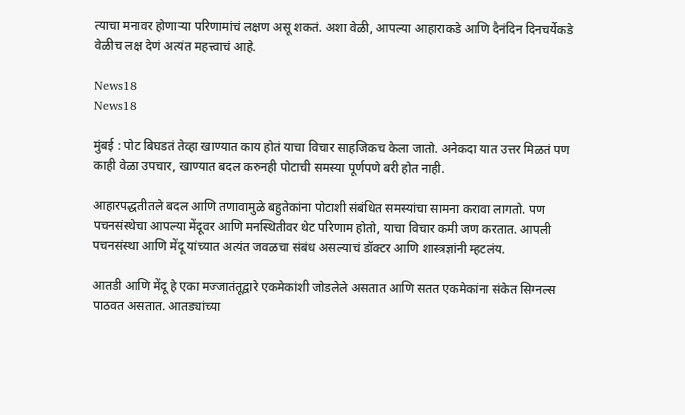त्याचा मनावर होणाऱ्या परिणामांचं लक्षण असू शकतं. अशा वेळी, आपल्या आहाराकडे आणि दैनंदिन दिनचर्येकडे वेळीच लक्ष देणं अत्यंत महत्त्वाचं आहे.

News18
News18

मुंबई : पोट बिघडतं तेव्हा खाण्यात काय होतं याचा विचार साहजिकच केला जातो. अनेकदा यात उत्तर मिळतं पण काही वेळा उपचार, खाण्यात बदल करुनही पोटाची समस्या पूर्णपणे बरी होत नाही.

आहारपद्धतीतले बदल आणि तणावामुळे बहुतेकांना पोटाशी संबंधित समस्यांचा सामना करावा लागतो. पण पचनसंस्थेचा आपल्या मेंदूवर आणि मनस्थितीवर थेट परिणाम होतो, याचा विचार कमी जण करतात. आपली पचनसंस्था आणि मेंदू यांच्यात अत्यंत जवळचा संबंध असल्याचं डॉक्टर आणि शास्त्रज्ञांनी म्हटलंय.

आतडी आणि मेंदू हे एका मज्जातंतूद्वारे एकमेकांशी जोडलेले असतात आणि सतत एकमेकांना संकेत सिग्नल्स पाठवत असतात. आतड्यांच्या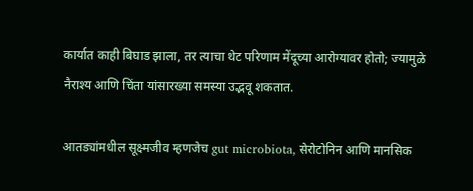कार्यात काही बिघाड झाला, तर त्याचा थेट परिणाम मेंदूच्या आरोग्यावर होतो; ज्यामुळे नैराश्य आणि चिंता यांसारख्या समस्या उद्भवू शकतात.

आतड्यांमधील सूक्ष्मजीव म्हणजेच gut microbiota, सेरोटोनिन आणि मानसिक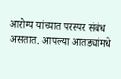आरोग्य यांच्यात परस्पर संबंध असतात. आपल्या आतड्यांमधे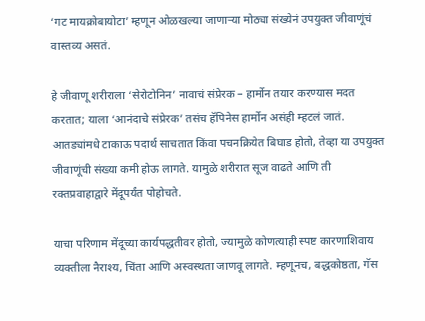‘गट मायक्रोबायोटा’ म्हणून ओळखल्या जाणाऱ्या मोठ्या संख्येनं उपयुक्त जीवाणूंचं वास्तव्य असतं.

हे जीवाणू शरीराला ‘सेरोटोनिन’ नावाचं संप्रेरक – हार्मोन तयार करण्यास मदत करतात; याला ‘आनंदाचे संप्रेरक’ तसंच हॅपिनेस हार्मोन असंही म्हटलं जातं. आतड्यांमधे टाकाऊ पदार्थ साचतात किंवा पचनक्रियेत बिघाड होतो, तेव्हा या उपयुक्त जीवाणूंची संख्या कमी होऊ लागते. यामुळे शरीरात सूज वाढते आणि ती रक्तप्रवाहाद्वारे मेंदूपर्यंत पोहोचते.

याचा परिणाम मेंदूच्या कार्यपद्धतीवर होतो, ज्यामुळे कोणत्याही स्पष्ट कारणाशिवाय व्यक्तीला नैराश्य, चिंता आणि अस्वस्थता जाणवू लागते. म्हणूनच, बद्धकोष्ठता, गॅस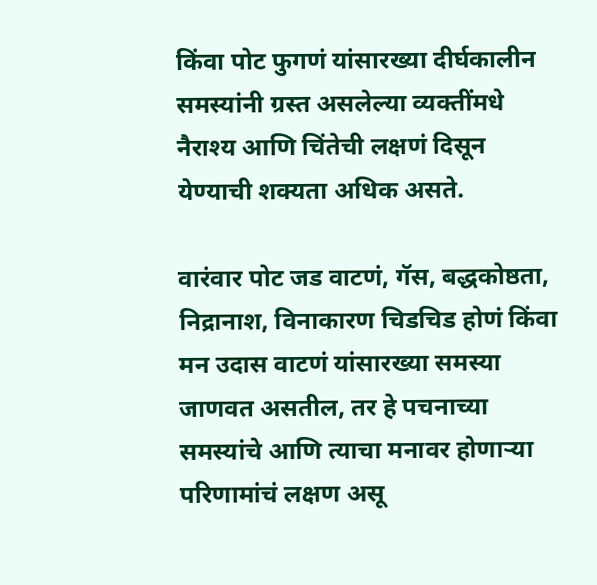किंवा पोट फुगणं यांसारख्या दीर्घकालीन समस्यांनी ग्रस्त असलेल्या व्यक्तींमधे नैराश्य आणि चिंतेची लक्षणं दिसून येण्याची शक्यता अधिक असते.

वारंवार पोट जड वाटणं, गॅस, बद्धकोष्ठता, निद्रानाश, विनाकारण चिडचिड होणं किंवा मन उदास वाटणं यांसारख्या समस्या जाणवत असतील, तर हे पचनाच्या समस्यांचे आणि त्याचा मनावर होणाऱ्या परिणामांचं लक्षण असू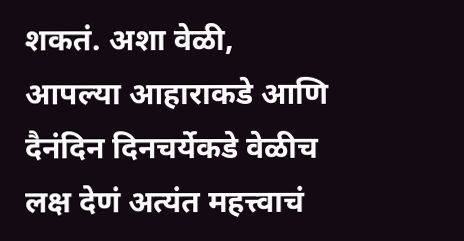शकतं. अशा वेळी, आपल्या आहाराकडे आणि दैनंदिन दिनचर्येकडे वेळीच लक्ष देणं अत्यंत महत्त्वाचं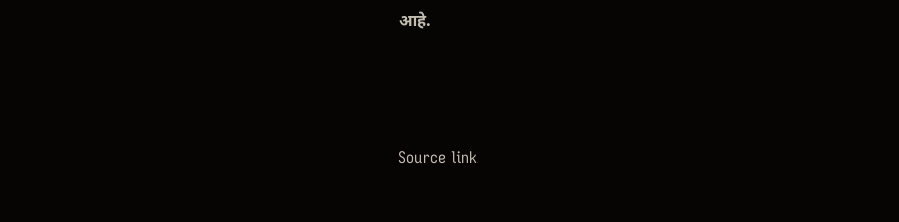आहे.



Source link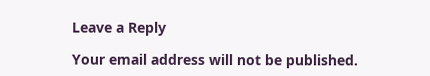Leave a Reply

Your email address will not be published.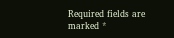Required fields are marked *